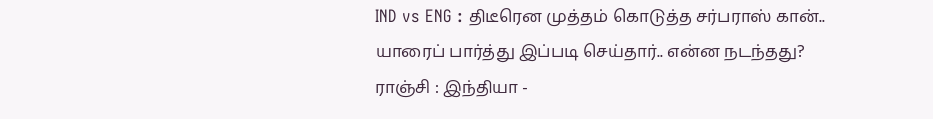IND vs ENG : திடீரென முத்தம் கொடுத்த சர்பராஸ் கான்.. யாரைப் பார்த்து இப்படி செய்தார்.. என்ன நடந்தது?
ராஞ்சி : இந்தியா -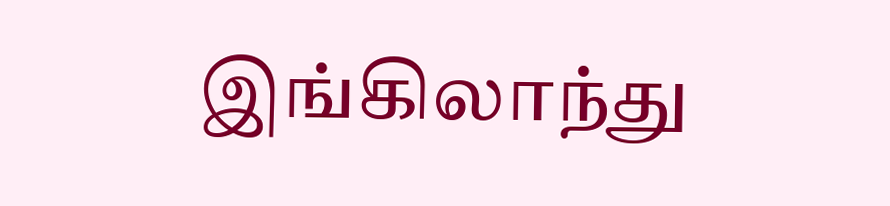இங்கிலாந்து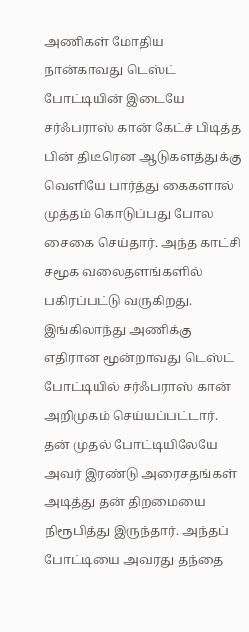அணிகள் மோதிய நான்காவது டெஸ்ட் போட்டியின் இடையே சர்ஃபராஸ் கான் கேட்ச் பிடித்த பின் திடீரென ஆடுகளத்துக்கு வெளியே பார்த்து கைகளால் முத்தம் கொடுப்பது போல சைகை செய்தார். அந்த காட்சி சமூக வலைதளங்களில் பகிரப்பட்டு வருகிறது.
இங்கிலாந்து அணிக்கு எதிரான மூன்றாவது டெஸ்ட் போட்டியில் சர்ஃபராஸ் கான் அறிமுகம் செய்யப்பட்டார். தன் முதல் போட்டியிலேயே அவர் இரண்டு அரைசதங்கள் அடித்து தன் திறமையை நிரூபித்து இருந்தார். அந்தப் போட்டியை அவரது தந்தை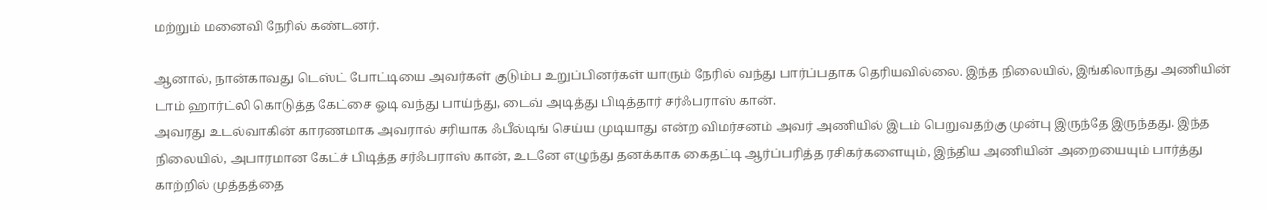மற்றும் மனைவி நேரில் கண்டனர்.

ஆனால், நான்காவது டெஸ்ட் போட்டியை அவர்கள் குடும்ப உறுப்பினர்கள் யாரும் நேரில் வந்து பார்ப்பதாக தெரியவில்லை. இந்த நிலையில், இங்கிலாந்து அணியின் டாம் ஹார்ட்லி கொடுத்த கேட்சை ஓடி வந்து பாய்ந்து, டைவ் அடித்து பிடித்தார் சர்ஃபராஸ் கான்.
அவரது உடல்வாகின் காரணமாக அவரால் சரியாக ஃபீல்டிங் செய்ய முடியாது என்ற விமர்சனம் அவர் அணியில் இடம் பெறுவதற்கு முன்பு இருந்தே இருந்தது. இந்த நிலையில், அபாரமான கேட்ச் பிடித்த சர்ஃபராஸ் கான், உடனே எழுந்து தனக்காக கைதட்டி ஆர்ப்பரித்த ரசிகர்களையும், இந்திய அணியின் அறையையும் பார்த்து காற்றில் முத்தத்தை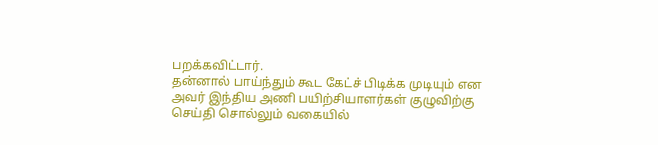பறக்கவிட்டார்.
தன்னால் பாய்ந்தும் கூட கேட்ச் பிடிக்க முடியும் என அவர் இந்திய அணி பயிற்சியாளர்கள் குழுவிற்கு செய்தி சொல்லும் வகையில்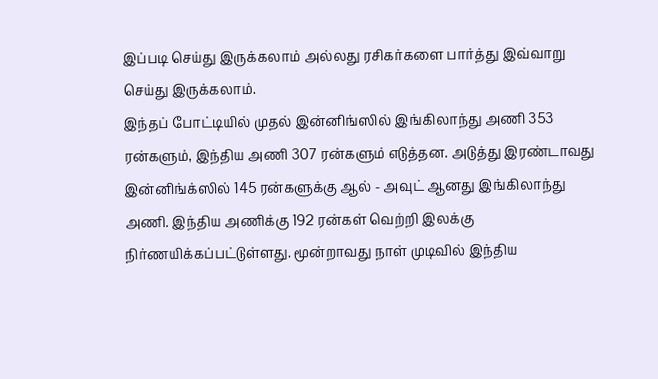இப்படி செய்து இருக்கலாம் அல்லது ரசிகர்களை பார்த்து இவ்வாறு செய்து இருக்கலாம்.
இந்தப் போட்டியில் முதல் இன்னிங்ஸில் இங்கிலாந்து அணி 353 ரன்களும், இந்திய அணி 307 ரன்களும் எடுத்தன. அடுத்து இரண்டாவது இன்னிங்க்ஸில் 145 ரன்களுக்கு ஆல் - அவுட் ஆனது இங்கிலாந்து அணி. இந்திய அணிக்கு 192 ரன்கள் வெற்றி இலக்கு நிர்ணயிக்கப்பட்டுள்ளது. மூன்றாவது நாள் முடிவில் இந்திய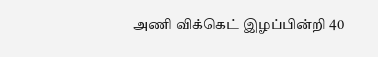அணி விக்கெட் இழப்பின்றி 40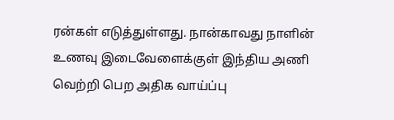ரன்கள் எடுத்துள்ளது. நான்காவது நாளின் உணவு இடைவேளைக்குள் இந்திய அணி வெற்றி பெற அதிக வாய்ப்பு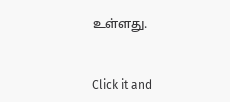உள்ளது.


Click it and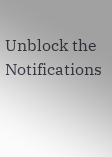Unblock the Notifications